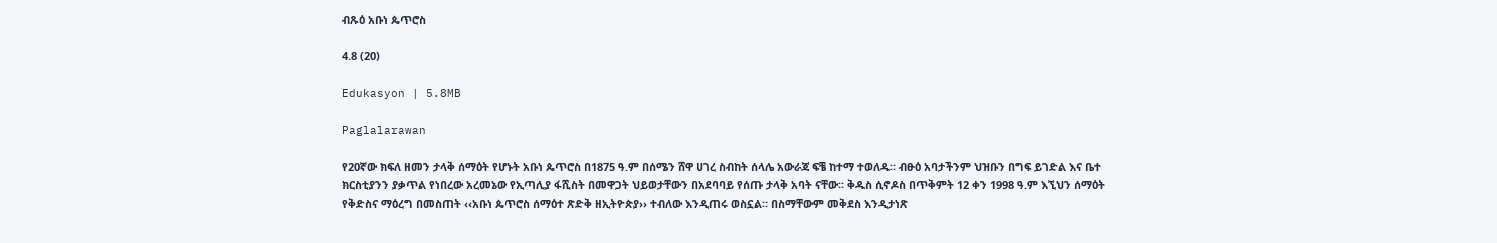ብጹዕ አቡነ ጴጥሮስ

4.8 (20)

Edukasyon | 5.8MB

Paglalarawan

የ20ኛው ክፍለ ዘመን ታላቅ ሰማዕት የሆኑት አቡነ ጴጥሮስ በ1875 ዓ.ም በሰሜን ሸዋ ሀገረ ስብከት ሰላሌ አውራጃ ፍቼ ከተማ ተወለዱ። ብፁዕ አባታችንም ህዝቡን በግፍ ይገድል እና ቤተ ክርስቲያንን ያቃጥል የነበረው አረመኔው የኢጣሊያ ፋሺስት በመዋጋት ህይወታቸውን በአደባባይ የሰጡ ታላቅ አባት ናቸው፡፡ ቅዱስ ሲኖዶስ በጥቅምት 12 ቀን 1998 ዓ.ም እኚህን ሰማዕት የቅድስና ማዕረግ በመስጠት ‹‹አቡነ ጴጥሮስ ሰማዕተ ጽድቅ ዘኢትዮጵያ›› ተብለው እንዲጠሩ ወስኗል። በስማቸውም መቅደስ እንዲታነጽ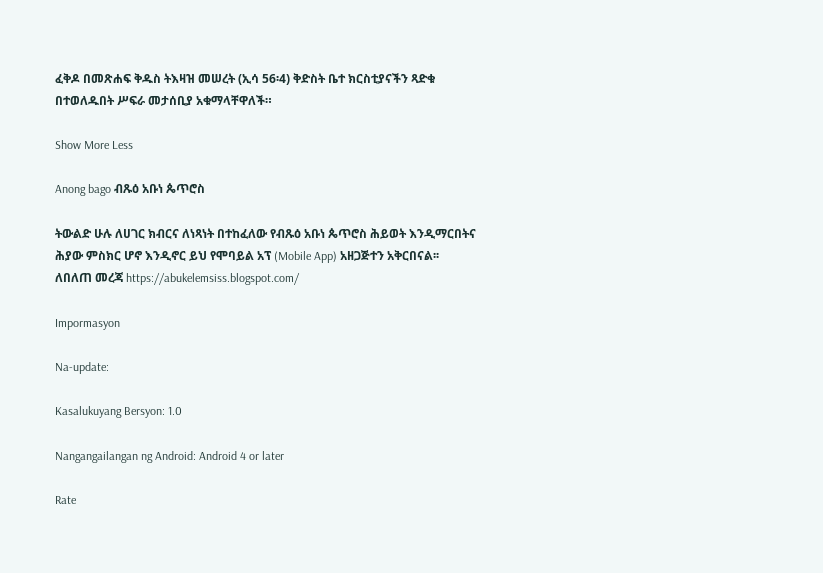ፈቅዶ በመጽሐፍ ቅዱስ ትእዛዝ መሠረት (ኢሳ 56፡4) ቅድስት ቤተ ክርስቲያናችን ጻድቁ በተወለዱበት ሥፍራ መታሰቢያ አቁማላቸዋለች።

Show More Less

Anong bago ብጹዕ አቡነ ጴጥሮስ

ትውልድ ሁሉ ለሀገር ክብርና ለነጻነት በተከፈለው የብጹዕ አቡነ ጴጥሮስ ሕይወት እንዲማርበትና ሕያው ምስክር ሆኖ እንዲኖር ይህ የሞባይል አፕ (Mobile App) አዘጋጅተን አቅርበናል፡፡
ለበለጠ መረጃ https://abukelemsiss.blogspot.com/

Impormasyon

Na-update:

Kasalukuyang Bersyon: 1.0

Nangangailangan ng Android: Android 4 or later

Rate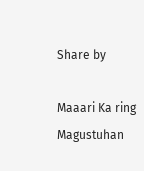Share by

Maaari Ka ring Magustuhan